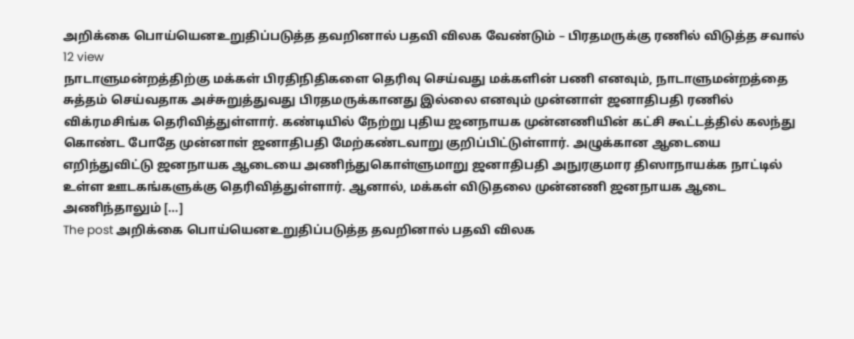அறிக்கை பொய்யெனஉறுதிப்படுத்த தவறினால் பதவி விலக வேண்டும் – பிரதமருக்கு ரணில் விடுத்த சவால்
12 view
நாடாளுமன்றத்திற்கு மக்கள் பிரதிநிதிகளை தெரிவு செய்வது மக்களின் பணி எனவும், நாடாளுமன்றத்தை சுத்தம் செய்வதாக அச்சுறுத்துவது பிரதமருக்கானது இல்லை எனவும் முன்னாள் ஜனாதிபதி ரணில் விக்ரமசிங்க தெரிவித்துள்ளார். கண்டியில் நேற்று புதிய ஜனநாயக முன்னணியின் கட்சி கூட்டத்தில் கலந்து கொண்ட போதே முன்னாள் ஜனாதிபதி மேற்கண்டவாறு குறிப்பிட்டுள்ளார். அழுக்கான ஆடையை எறிந்துவிட்டு ஜனநாயக ஆடையை அணிந்துகொள்ளுமாறு ஜனாதிபதி அநுரகுமார திஸாநாயக்க நாட்டில் உள்ள ஊடகங்களுக்கு தெரிவித்துள்ளார். ஆனால், மக்கள் விடுதலை முன்னணி ஜனநாயக ஆடை அணிந்தாலும் […]
The post அறிக்கை பொய்யெனஉறுதிப்படுத்த தவறினால் பதவி விலக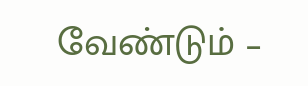வேண்டும் –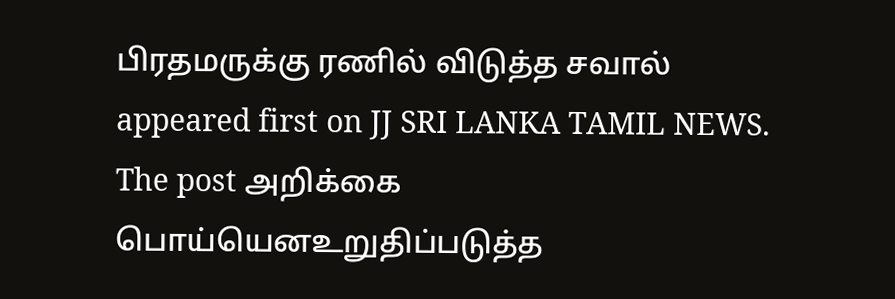பிரதமருக்கு ரணில் விடுத்த சவால் appeared first on JJ SRI LANKA TAMIL NEWS.
The post அறிக்கை பொய்யெனஉறுதிப்படுத்த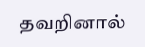தவறினால்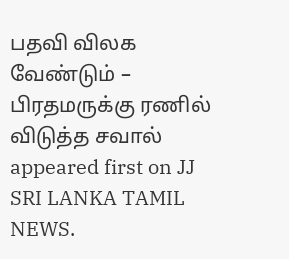பதவி விலக வேண்டும் – பிரதமருக்கு ரணில் விடுத்த சவால் appeared first on JJ SRI LANKA TAMIL NEWS.